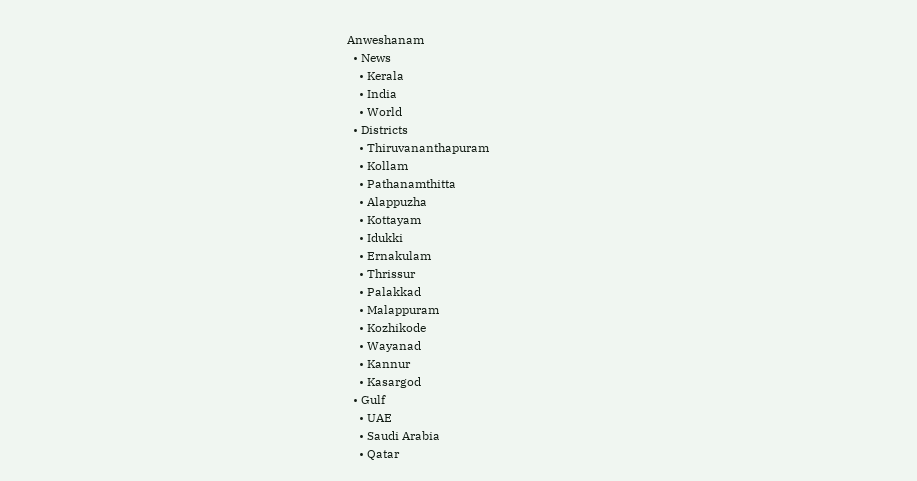Anweshanam
  • News
    • Kerala
    • India
    • World
  • Districts
    • Thiruvananthapuram
    • Kollam
    • Pathanamthitta
    • Alappuzha
    • Kottayam
    • Idukki
    • Ernakulam
    • Thrissur
    • Palakkad
    • Malappuram
    • Kozhikode
    • Wayanad
    • Kannur
    • Kasargod
  • Gulf
    • UAE
    • Saudi Arabia
    • Qatar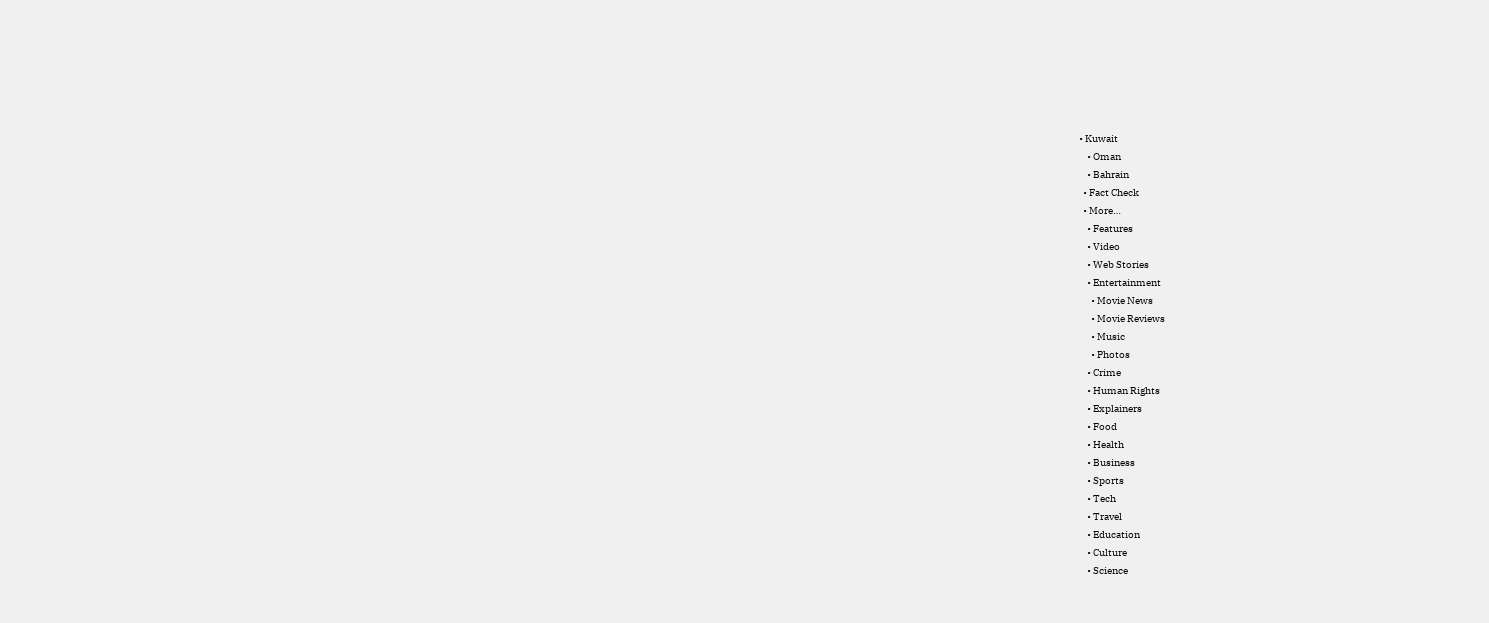• Kuwait
    • Oman
    • Bahrain
  • Fact Check
  • More…
    • Features
    • Video
    • Web Stories
    • Entertainment
      • Movie News
      • Movie Reviews
      • Music
      • Photos
    • Crime
    • Human Rights
    • Explainers
    • Food
    • Health
    • Business
    • Sports
    • Tech
    • Travel
    • Education
    • Culture
    • Science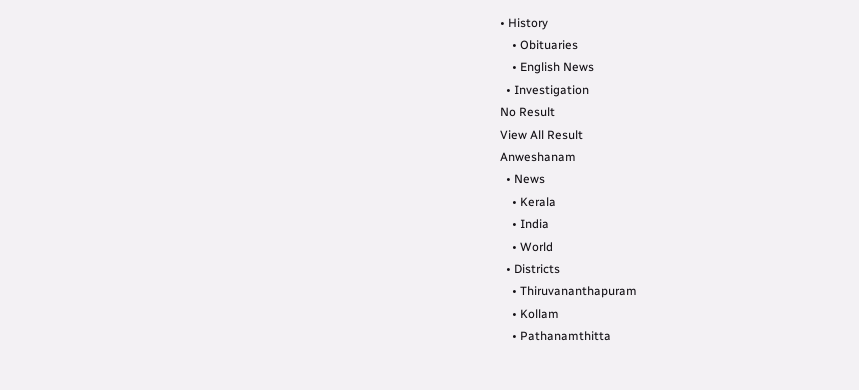• History
    • Obituaries
    • English News
  • Investigation
No Result
View All Result
Anweshanam
  • News
    • Kerala
    • India
    • World
  • Districts
    • Thiruvananthapuram
    • Kollam
    • Pathanamthitta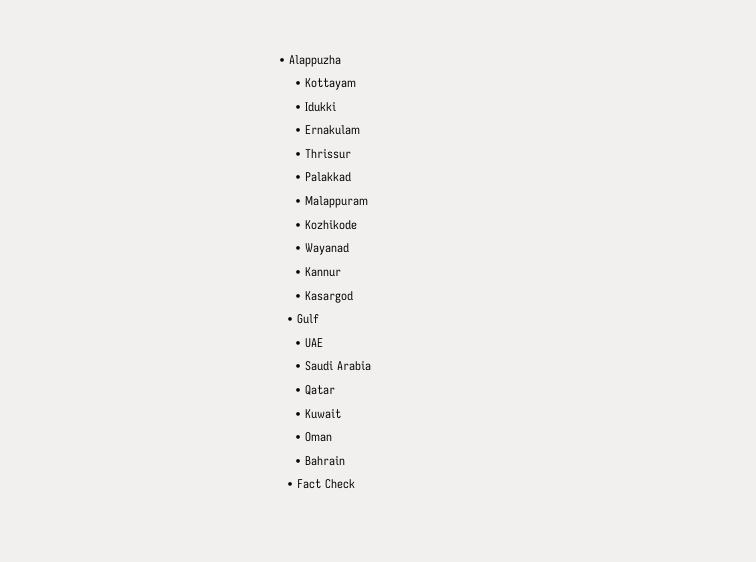• Alappuzha
    • Kottayam
    • Idukki
    • Ernakulam
    • Thrissur
    • Palakkad
    • Malappuram
    • Kozhikode
    • Wayanad
    • Kannur
    • Kasargod
  • Gulf
    • UAE
    • Saudi Arabia
    • Qatar
    • Kuwait
    • Oman
    • Bahrain
  • Fact Check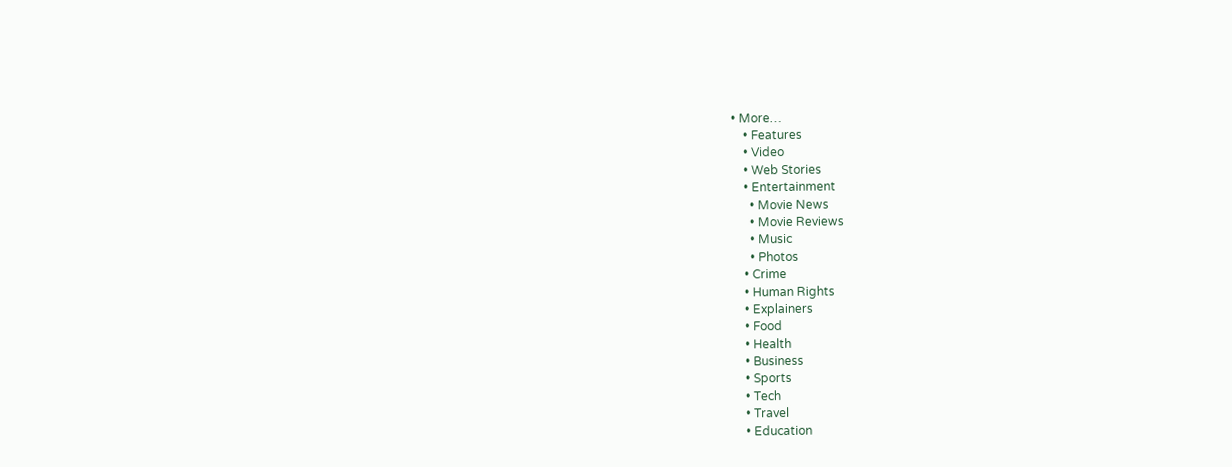• More…
    • Features
    • Video
    • Web Stories
    • Entertainment
      • Movie News
      • Movie Reviews
      • Music
      • Photos
    • Crime
    • Human Rights
    • Explainers
    • Food
    • Health
    • Business
    • Sports
    • Tech
    • Travel
    • Education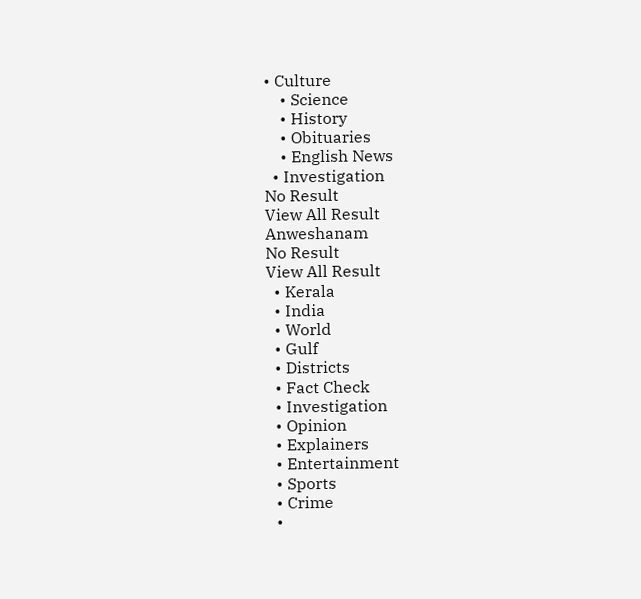• Culture
    • Science
    • History
    • Obituaries
    • English News
  • Investigation
No Result
View All Result
Anweshanam
No Result
View All Result
  • Kerala
  • India
  • World
  • Gulf
  • Districts
  • Fact Check
  • Investigation
  • Opinion
  • Explainers
  • Entertainment
  • Sports
  • Crime
  •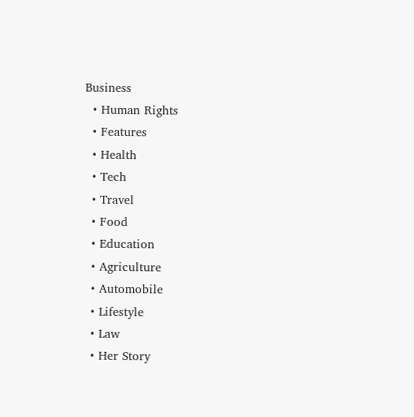Business
  • Human Rights
  • Features
  • Health
  • Tech
  • Travel
  • Food
  • Education
  • Agriculture
  • Automobile
  • Lifestyle
  • Law
  • Her Story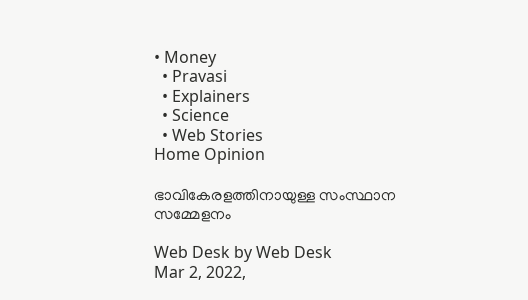• Money
  • Pravasi
  • Explainers
  • Science
  • Web Stories
Home Opinion

ഭാവികേരളത്തിനായുള്ള സംസ്ഥാന സമ്മേളനം

Web Desk by Web Desk
Mar 2, 2022,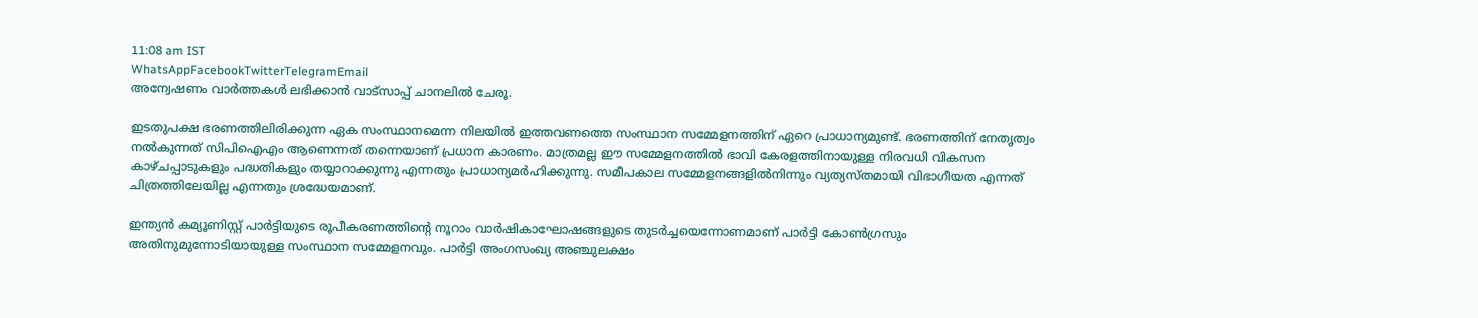11:08 am IST
WhatsAppFacebookTwitterTelegramEmail
അന്വേഷണം വാർത്തകൾ ലഭിക്കാന്‍ വാട്സാപ്പ് ചാനലില്‍ ചേരൂ.

ഇടതുപക്ഷ ഭരണത്തിലിരിക്കുന്ന ഏക സംസ്ഥാനമെന്ന നിലയില്‍ ഇത്തവണത്തെ സംസ്ഥാന സമ്മേളനത്തിന് ഏറെ പ്രാധാന്യമുണ്ട്. ഭരണത്തിന് നേതൃത്വം നല്‍കുന്നത് സിപിഐഎം ആണെന്നത് തന്നെയാണ് പ്രധാന കാരണം. മാത്രമല്ല ഈ സമ്മേളനത്തില്‍ ഭാവി കേരളത്തിനായുള്ള നിരവധി വികസന കാഴ്ചപ്പാടുകളും പദ്ധതികളും തയ്യാറാക്കുന്നു എന്നതും പ്രാധാന്യമര്‍ഹിക്കുന്നു. സമീപകാല സമ്മേളനങ്ങളില്‍നിന്നും വ്യത്യസ്തമായി വിഭാഗീയത എന്നത് ചിത്രത്തിലേയില്ല എന്നതും ശ്രദ്ധേയമാണ്.

ഇന്ത്യന്‍ കമ്യൂണിസ്റ്റ് പാര്‍ട്ടിയുടെ രൂപീകരണത്തിന്റെ നൂറാം വാര്‍ഷികാഘോഷങ്ങളുടെ തുടര്‍ച്ചയെന്നോണമാണ് പാര്‍ട്ടി കോണ്‍ഗ്രസും അതിനുമുന്നോടിയായുള്ള സംസ്ഥാന സമ്മേളനവും. പാര്‍ട്ടി അംഗസംഖ്യ അഞ്ചുലക്ഷം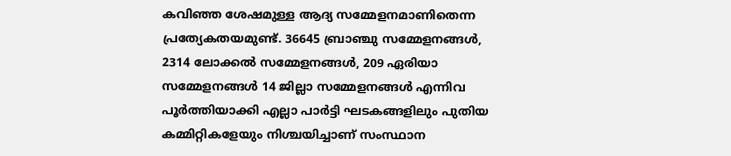കവിഞ്ഞ ശേഷമുള്ള ആദ്യ സമ്മേളനമാണിതെന്ന പ്രത്യേകതയമുണ്ട്. 36645 ബ്രാഞ്ചു സമ്മേളനങ്ങള്‍, 2314 ലോക്കല്‍ സമ്മേളനങ്ങള്‍, 209 ഏരിയാ സമ്മേളനങ്ങള്‍ 14 ജില്ലാ സമ്മേളനങ്ങള്‍ എന്നിവ പൂര്‍ത്തിയാക്കി എല്ലാ പാര്‍ട്ടി ഘടകങ്ങളിലും പുതിയ കമ്മിറ്റികളേയും നിശ്ചയിച്ചാണ് സംസ്ഥാന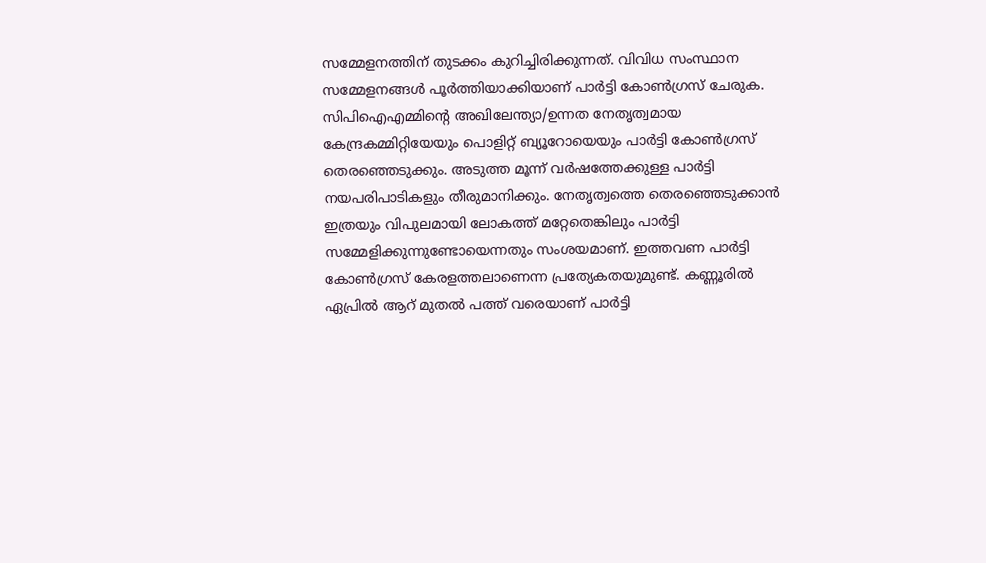സമ്മേളനത്തിന് തുടക്കം കുറിച്ചിരിക്കുന്നത്. വിവിധ സംസ്ഥാന സമ്മേളനങ്ങള്‍ പൂര്‍ത്തിയാക്കിയാണ് പാര്‍ട്ടി കോണ്‍ഗ്രസ് ചേരുക. സിപിഐഎമ്മിന്റെ അഖിലേന്ത്യാ/ഉന്നത നേതൃത്വമായ കേന്ദ്രകമ്മിറ്റിയേയും പൊളിറ്റ് ബ്യൂറോയെയും പാര്‍ട്ടി കോണ്‍ഗ്രസ് തെരഞ്ഞെടുക്കും. അടുത്ത മൂന്ന് വര്‍ഷത്തേക്കുള്ള പാര്‍ട്ടി നയപരിപാടികളും തീരുമാനിക്കും. നേതൃത്വത്തെ തെരഞ്ഞെടുക്കാന്‍ ഇത്രയും വിപുലമായി ലോകത്ത് മറ്റേതെങ്കിലും പാര്‍ട്ടി സമ്മേളിക്കുന്നുണ്ടോയെന്നതും സംശയമാണ്. ഇത്തവണ പാര്‍ട്ടി കോണ്‍ഗ്രസ് കേരളത്തലാണെന്ന പ്രത്യേകതയുമുണ്ട്. കണ്ണൂരില്‍ ഏപ്രില്‍ ആറ് മുതല്‍ പത്ത് വരെയാണ് പാര്‍ട്ടി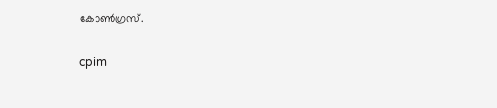കോണ്‍ഗ്രസ്.

cpim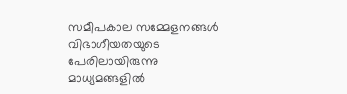സമീപകാല സമ്മേളനങ്ങള്‍ വിഭാഗീയതയുടെ പേരിലായിരുന്നു മാധ്യമങ്ങളില്‍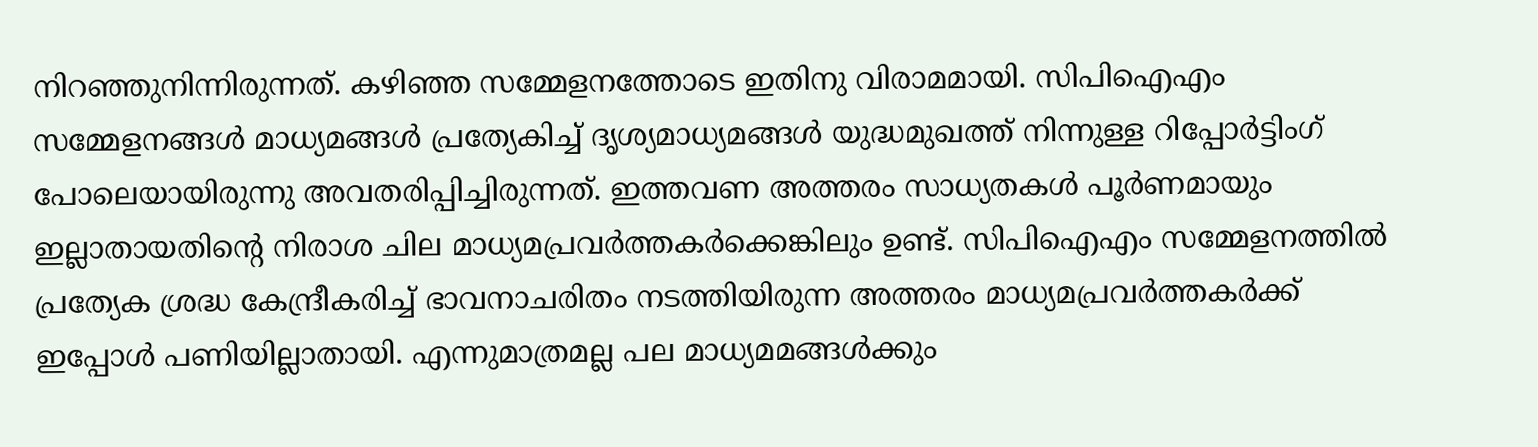നിറഞ്ഞുനിന്നിരുന്നത്. കഴിഞ്ഞ സമ്മേളനത്തോടെ ഇതിനു വിരാമമായി. സിപിഐഎം സമ്മേളനങ്ങള്‍ മാധ്യമങ്ങള്‍ പ്രത്യേകിച്ച് ദൃശ്യമാധ്യമങ്ങള്‍ യുദ്ധമുഖത്ത് നിന്നുള്ള റിപ്പോര്‍ട്ടിംഗ് പോലെയായിരുന്നു അവതരിപ്പിച്ചിരുന്നത്. ഇത്തവണ അത്തരം സാധ്യതകള്‍ പൂര്‍ണമായും ഇല്ലാതായതിന്റെ നിരാശ ചില മാധ്യമപ്രവര്‍ത്തകര്‍ക്കെങ്കിലും ഉണ്ട്. സിപിഐഎം സമ്മേളനത്തില്‍ പ്രത്യേക ശ്രദ്ധ കേന്ദ്രീകരിച്ച് ഭാവനാചരിതം നടത്തിയിരുന്ന അത്തരം മാധ്യമപ്രവര്‍ത്തകര്‍ക്ക് ഇപ്പോള്‍ പണിയില്ലാതായി. എന്നുമാത്രമല്ല പല മാധ്യമമങ്ങള്‍ക്കും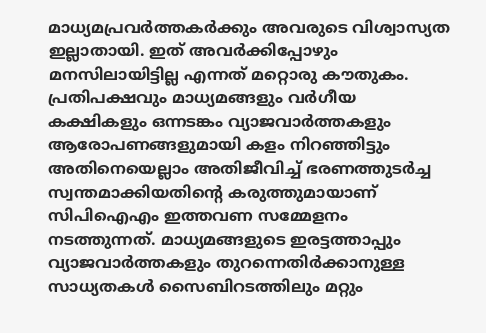മാധ്യമപ്രവര്‍ത്തകര്‍ക്കും അവരുടെ വിശ്വാസ്യത ഇല്ലാതായി. ഇത് അവര്‍ക്കിപ്പോഴും മനസിലായിട്ടില്ല എന്നത് മറ്റൊരു കൗതുകം. പ്രതിപക്ഷവും മാധ്യമങ്ങളും വര്‍ഗീയ കക്ഷികളും ഒന്നടങ്കം വ്യാജവാര്‍ത്തകളും ആരോപണങ്ങളുമായി കളം നിറഞ്ഞിട്ടും അതിനെയെല്ലാം അതിജീവിച്ച് ഭരണത്തുടര്‍ച്ച സ്വന്തമാക്കിയതിന്റെ കരുത്തുമായാണ് സിപിഐഎം ഇത്തവണ സമ്മേളനം നടത്തുന്നത്. മാധ്യമങ്ങളുടെ ഇരട്ടത്താപ്പും വ്യാജവാര്‍ത്തകളും തുറന്നെതിര്‍ക്കാനുള്ള സാധ്യതകള്‍ സൈബിറടത്തിലും മറ്റും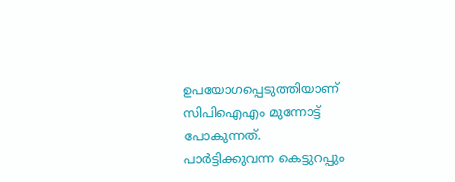ഉപയോഗപ്പെടുത്തിയാണ് സിപിഐഎം മുന്നോട്ട് പോകുന്നത്.
പാര്‍ട്ടിക്കുവന്ന കെട്ടുറപ്പും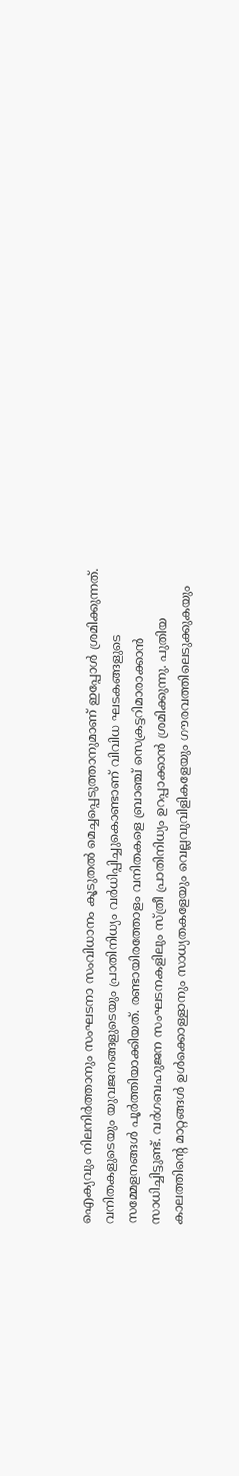ഐക്യവും നിലനിര്‍ത്താനും സംഘടനാ സംവിധാനം കൂടുതല്‍ മെച്ചപ്പെടുത്താനുമാണ് ഇപ്പോള്‍ ശ്രമിക്കുന്നത്. വനിതകളുടെയും യുവജനങ്ങളുടെയും പ്രാതിനിധ്യം വര്‍ധിപ്പിച്ചുകൊണ്ടാണ് വിവിധ ഘടകങ്ങളുടെ സമ്മേളനങ്ങള്‍ പൂര്‍ത്തിയാക്കിയത്. രണ്ടായിരത്തോളം വനിതകളെ ബ്രാഞ്ച് സെക്രട്ടറിമാരാക്കാന്‍ സാധിച്ചിട്ടുണ്ട്. വര്‍ഗബഹുജന സംഘടനകളിലും സ്ത്രീ പ്രാതിനിധ്യം ഉറപ്പാക്കാന്‍ ശ്രമിക്കുന്നു. പുതിയ കാലത്തിന്റെ മാറ്റങ്ങള്‍ ഉള്‍ക്കൊള്ളാനും സാധ്യതകളേയും വെല്ലവുവിളികളേയും ഗൗരവത്തിലെടുക്കുകയും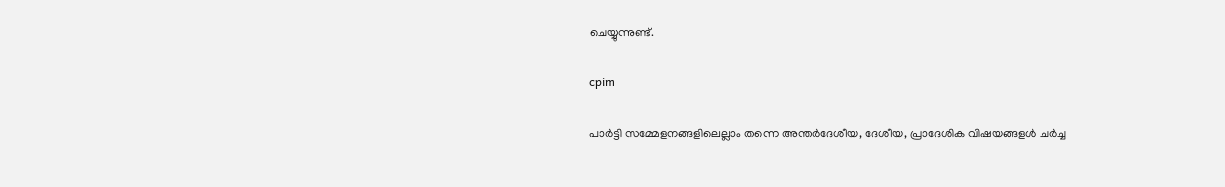ചെയ്യുന്നുണ്ട്.

cpim

പാര്‍ട്ടി സമ്മേളനങ്ങളിലെല്ലാം തന്നെ അന്തര്‍ദേശീയ, ദേശീയ, പ്രാദേശിക വിഷയങ്ങളള്‍ ചര്‍ച്ച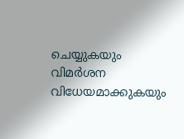ചെയ്യുകയും വിമര്‍ശന വിധേയമാക്കുകയും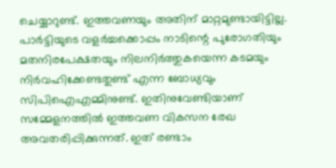ചെയ്യാറുണ്ട്. ഇത്തവണയും അതിന് മാറ്റമുണ്ടായിട്ടില്ല. പാര്‍ട്ടിയുടെ വളര്‍ച്ചക്കൊപ്പം നാടിന്റെ പുരോഗതിയും മതനിരപേക്ഷതയും നിലനിര്‍ത്തുകയെന്ന കടമയും നിര്‍വഹിക്കേണ്ടതുണ്ട് എന്ന ബോധ്യവും സിപിഐഎമ്മിനുണ്ട്. ഇതിനുവേണ്ടിയാണ് സമ്മേളനത്തില്‍ ഇത്തവണ വികസന രേഖ അവതരിപ്പിക്കുന്നത്. ഇത് രണ്ടാം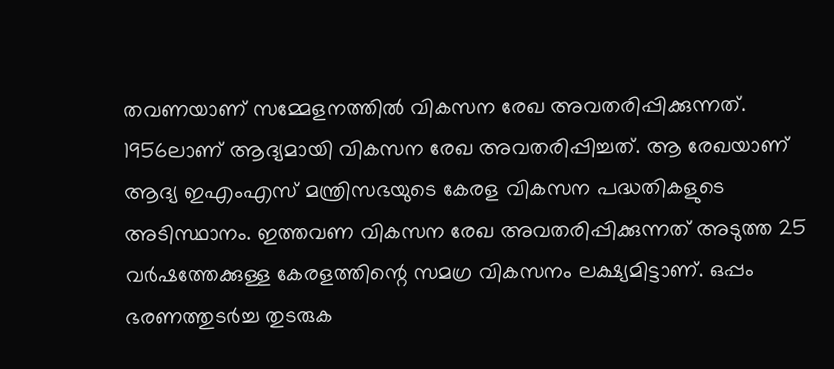തവണയാണ് സമ്മേളനത്തില്‍ വികസന രേഖ അവതരിപ്പിക്കുന്നത്. 1956ലാണ് ആദ്യമായി വികസന രേഖ അവതരിപ്പിച്ചത്. ആ രേഖയാണ് ആദ്യ ഇഎംഎസ് മന്ത്രിസഭയുടെ കേരള വികസന പദ്ധതികളുടെ അടിസ്ഥാനം. ഇത്തവണ വികസന രേഖ അവതരിപ്പിക്കുന്നത് അടുത്ത 25 വര്‍ഷത്തേക്കുള്ള കേരളത്തിന്റെ സമഗ്ര വികസനം ലക്ഷ്യമിട്ടാണ്. ഒപ്പം ഭരണത്തുടര്‍ച്ച തുടരുക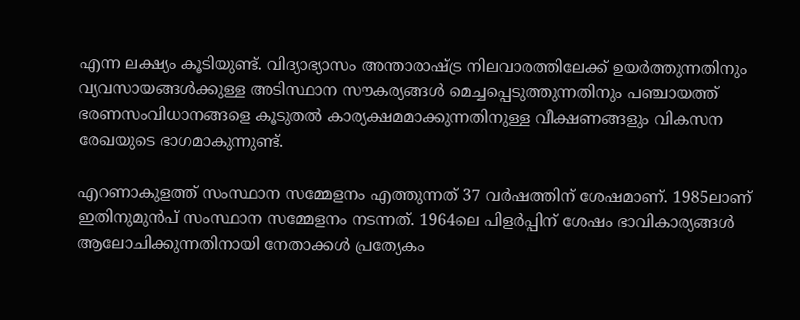എന്ന ലക്ഷ്യം കൂടിയുണ്ട്. വിദ്യാഭ്യാസം അന്താരാഷ്ട്ര നിലവാരത്തിലേക്ക് ഉയര്‍ത്തുന്നതിനും വ്യവസായങ്ങള്‍ക്കുള്ള അടിസ്ഥാന സൗകര്യങ്ങള്‍ മെച്ചപ്പെടുത്തുന്നതിനും പഞ്ചായത്ത് ഭരണസംവിധാനങ്ങളെ കൂടുതല്‍ കാര്യക്ഷമമാക്കുന്നതിനുള്ള വീക്ഷണങ്ങളും വികസന രേഖയുടെ ഭാഗമാകുന്നുണ്ട്.

എറണാകുളത്ത് സംസ്ഥാന സമ്മേളനം എത്തുന്നത് 37 വര്‍ഷത്തിന് ശേഷമാണ്. 1985ലാണ് ഇതിനുമുന്‍പ് സംസ്ഥാന സമ്മേളനം നടന്നത്. 1964ലെ പിളര്‍പ്പിന് ശേഷം ഭാവികാര്യങ്ങള്‍ ആലോചിക്കുന്നതിനായി നേതാക്കള്‍ പ്രത്യേകം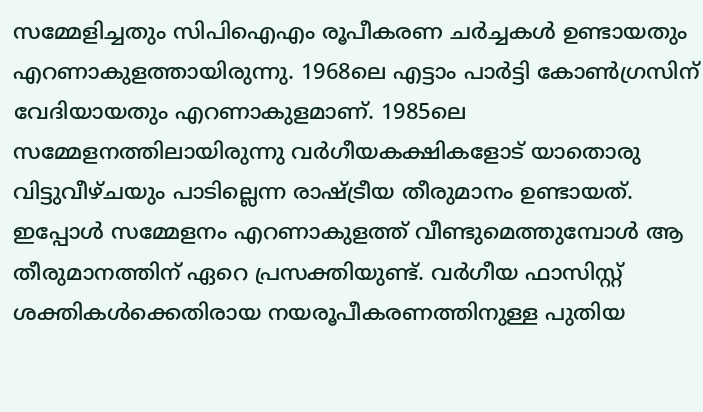സമ്മേളിച്ചതും സിപിഐഎം രൂപീകരണ ചര്‍ച്ചകള്‍ ഉണ്ടായതും എറണാകുളത്തായിരുന്നു. 1968ലെ എട്ടാം പാര്‍ട്ടി കോണ്‍ഗ്രസിന് വേദിയായതും എറണാകുളമാണ്. 1985ലെ സമ്മേളനത്തിലായിരുന്നു വര്‍ഗീയകക്ഷികളോട് യാതൊരു വിട്ടുവീഴ്ചയും പാടില്ലെന്ന രാഷ്ട്രീയ തീരുമാനം ഉണ്ടായത്. ഇപ്പോള്‍ സമ്മേളനം എറണാകുളത്ത് വീണ്ടുമെത്തുമ്പോള്‍ ആ തീരുമാനത്തിന് ഏറെ പ്രസക്തിയുണ്ട്. വര്‍ഗീയ ഫാസിസ്റ്റ് ശക്തികള്‍ക്കെതിരായ നയരൂപീകരണത്തിനുള്ള പുതിയ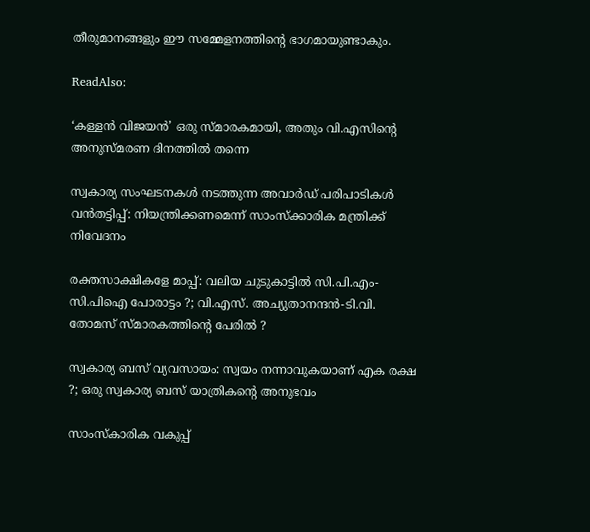തീരുമാനങ്ങളും ഈ സമ്മേളനത്തിന്റെ ഭാഗമായുണ്ടാകും.

ReadAlso:

‘കള്ളന്‍ വിജയന്‍’ ഒരു സ്മാരകമായി, അതും വി.എസിന്റെ അനുസ്മരണ ദിനത്തില്‍ തന്നെ

സ്വകാര്യ സംഘടനകള്‍ നടത്തുന്ന അവാര്‍ഡ് പരിപാടികള്‍ വന്‍തട്ടിപ്പ്: നിയന്ത്രിക്കണമെന്ന് സാംസ്‌ക്കാരിക മന്ത്രിക്ക് നിവേദനം

രക്തസാക്ഷികളേ മാപ്പ്: വലിയ ചുടുകാട്ടില്‍ സി.പി.എം-സി.പിഐ പോരാട്ടം ?; വി.എസ്. അച്യുതാനന്ദന്‍-ടി.വി. തോമസ് സ്മാരകത്തിന്റെ പേരില്‍ ?

സ്വകാര്യ ബസ് വ്യവസായം: സ്വയം നന്നാവുകയാണ് എക രക്ഷ ?; ഒരു സ്വകാര്യ ബസ് യാത്രികന്റെ അനുഭവം

സാംസ്‌കാരിക വകുപ്പ്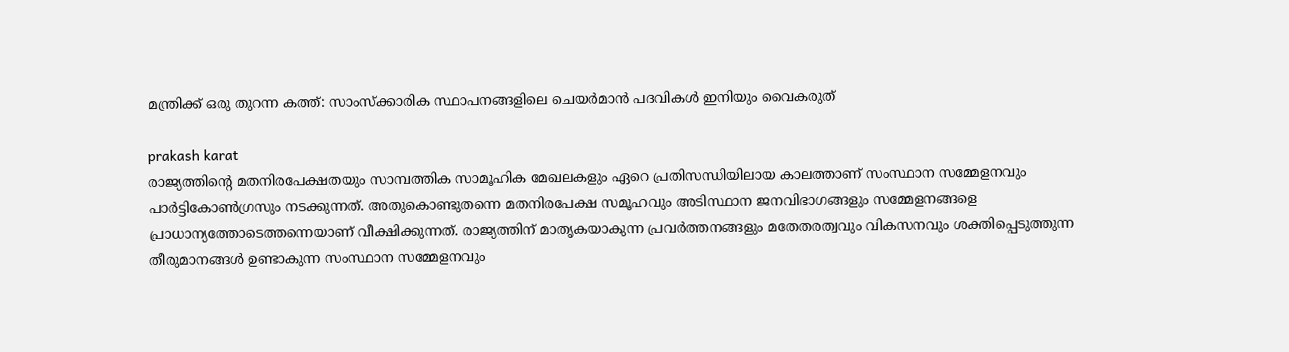മന്ത്രിക്ക് ഒരു തുറന്ന കത്ത്: സാംസ്‌ക്കാരിക സ്ഥാപനങ്ങളിലെ ചെയര്‍മാന്‍ പദവികള്‍ ഇനിയും വൈകരുത്

prakash karat
രാജ്യത്തിന്റെ മതനിരപേക്ഷതയും സാമ്പത്തിക സാമൂഹിക മേഖലകളും ഏറെ പ്രതിസന്ധിയിലായ കാലത്താണ് സംസ്ഥാന സമ്മേളനവും പാര്‍ട്ടികോണ്‍ഗ്രസും നടക്കുന്നത്. അതുകൊണ്ടുതന്നെ മതനിരപേക്ഷ സമൂഹവും അടിസ്ഥാന ജനവിഭാഗങ്ങളും സമ്മേളനങ്ങളെ പ്രാധാന്യത്തോടെത്തന്നെയാണ് വീക്ഷിക്കുന്നത്. രാജ്യത്തിന് മാതൃകയാകുന്ന പ്രവര്‍ത്തനങ്ങളും മതേതരത്വവും വികസനവും ശക്തിപ്പെടുത്തുന്ന തീരുമാനങ്ങള്‍ ഉണ്ടാകുന്ന സംസ്ഥാന സമ്മേളനവും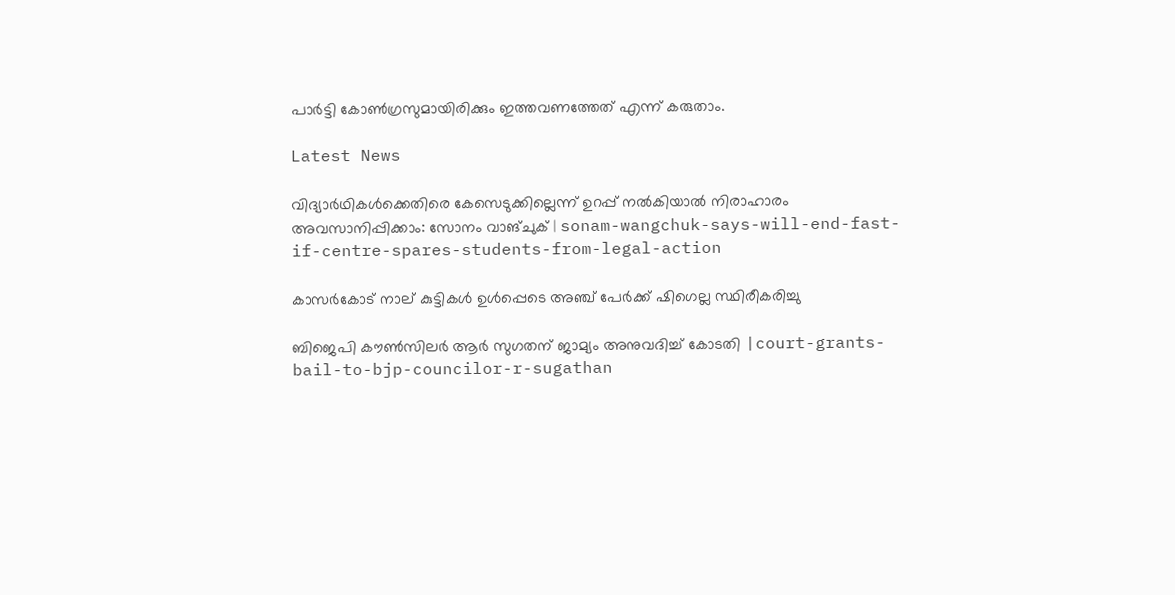പാര്‍ട്ടി കോണ്‍ഗ്രസുമായിരിക്കും ഇത്തവണത്തേത് എന്ന് കരുതാം.

Latest News

വിദ്യാർഥികള്‍ക്കെതിരെ കേസെടുക്കില്ലെന്ന് ഉറപ്പ് നൽകിയാൽ നിരാഹാരം അവസാനിപ്പിക്കാം: സോനം വാങ്ചുക് | sonam-wangchuk-says-will-end-fast-if-centre-spares-students-from-legal-action

കാസര്‍കോട് നാല് കുട്ടികള്‍ ഉള്‍പ്പെടെ അഞ്ച് പേര്‍ക്ക് ഷിഗെല്ല സ്ഥിരീകരിച്ചു

ബിജെപി കൗൺസിലർ ആർ സുഗതന് ജാമ്യം അനുവദിച്ച് കോടതി |court-grants-bail-to-bjp-councilor-r-sugathan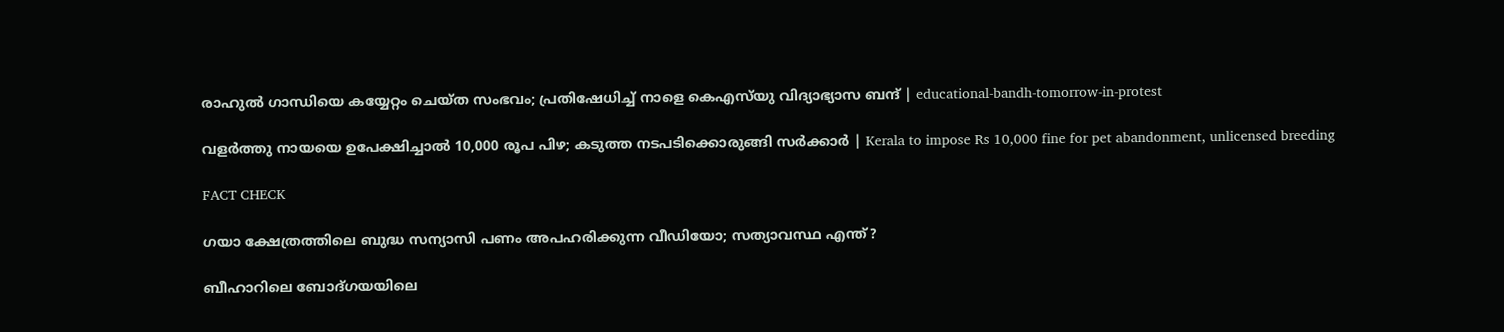രാഹുൽ ഗാന്ധിയെ കയ്യേറ്റം ചെയ്ത സംഭവം‌; പ്രതിഷേധിച്ച് നാളെ കെഎസ്‍യു വിദ്യാഭ്യാസ ബന്ദ് | educational-bandh-tomorrow-in-protest

വളര്‍ത്തു നായയെ ഉപേക്ഷിച്ചാല്‍ 10,000 രൂപ പിഴ; കടുത്ത നടപടിക്കൊരുങ്ങി സര്‍ക്കാര്‍ | Kerala to impose Rs 10,000 fine for pet abandonment, unlicensed breeding

FACT CHECK

ഗയാ ക്ഷേത്രത്തിലെ ബുദ്ധ സന്യാസി പണം അപഹരിക്കുന്ന വീഡിയോ; സത്യാവസ്ഥ എന്ത്?

ബീഹാറിലെ ബോദ്ഗയയിലെ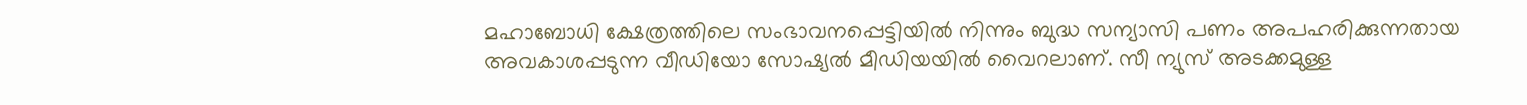മഹാബോധി ക്ഷേത്രത്തിലെ സംഭാവനപ്പെട്ടിയില്‍ നിന്നും ബുദ്ധ സന്യാസി പണം അപഹരിക്കുന്നതായ അവകാശപ്പടുന്ന വീഡിയോ സോഷ്യല്‍ മീഡിയയില്‍ വൈറലാണ്. സീ ന്യുസ് അടക്കമുള്ള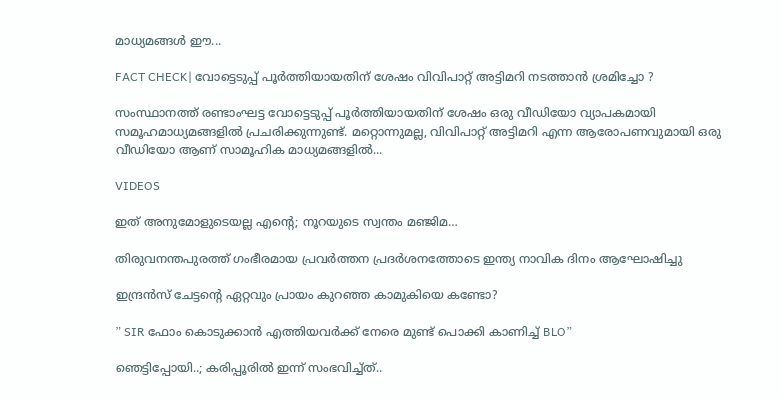മാധ്യമങ്ങള്‍ ഈ...

FACT CHECK| വോട്ടെടുപ്പ് പൂർത്തിയായതിന് ശേഷം വിവിപാറ്റ് അട്ടിമറി നടത്താൻ ശ്രമിച്ചോ ?

സംസ്ഥാനത്ത് രണ്ടാംഘട്ട വോട്ടെടുപ്പ് പൂർത്തിയായതിന് ശേഷം ഒരു വീഡിയോ വ്യാപകമായി സമൂഹമാധ്യമങ്ങളിൽ പ്രചരിക്കുന്നുണ്ട്. മറ്റൊന്നുമല്ല, വിവിപാറ്റ് അട്ടിമറി എന്ന ആരോപണവുമായി ഒരു വീഡിയോ ആണ് സാമൂഹിക മാധ്യമങ്ങളിൽ...

VIDEOS

ഇത് അനുമോളുടെയല്ല എന്റെ; നൂറയുടെ സ്വന്തം മഞ്ജിമ…

തിരുവനന്തപുരത്ത് ഗംഭീരമായ പ്രവർത്തന പ്രദർശനത്തോടെ ഇന്ത്യ നാവിക ദിനം ആഘോഷിച്ചു

ഇന്ദ്രൻസ് ചേട്ടന്റെ ഏറ്റവും പ്രായം കുറഞ്ഞ കാമുകിയെ കണ്ടോ?

” SIR ഫോം കൊടുക്കാൻ എത്തിയവർക്ക് നേരെ മുണ്ട് പൊക്കി കാണിച്ച് BLO”

ഞെട്ടിപ്പോയി..; കരിപ്പൂരിൽ ഇന്ന് സംഭവിച്ച്ത്..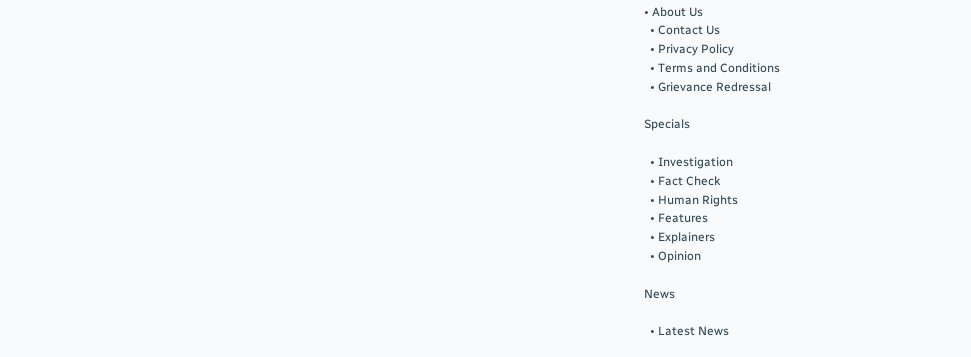• About Us
  • Contact Us
  • Privacy Policy
  • Terms and Conditions
  • Grievance Redressal

Specials

  • Investigation
  • Fact Check
  • Human Rights
  • Features
  • Explainers
  • Opinion

News

  • Latest News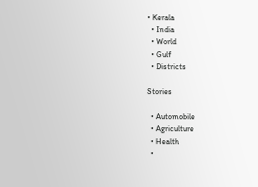• Kerala
  • India
  • World
  • Gulf
  • Districts

Stories

  • Automobile
  • Agriculture
  • Health
  •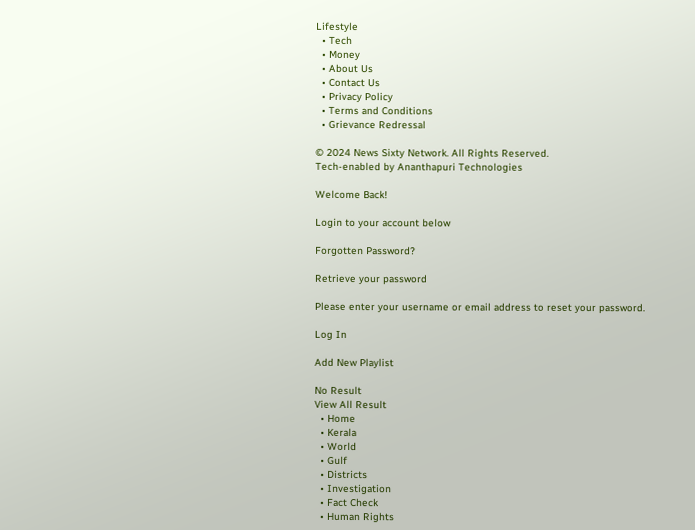Lifestyle
  • Tech
  • Money
  • About Us
  • Contact Us
  • Privacy Policy
  • Terms and Conditions
  • Grievance Redressal

© 2024 News Sixty Network. All Rights Reserved.
Tech-enabled by Ananthapuri Technologies

Welcome Back!

Login to your account below

Forgotten Password?

Retrieve your password

Please enter your username or email address to reset your password.

Log In

Add New Playlist

No Result
View All Result
  • Home
  • Kerala
  • World
  • Gulf
  • Districts
  • Investigation
  • Fact Check
  • Human Rights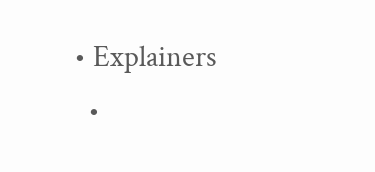• Explainers
  •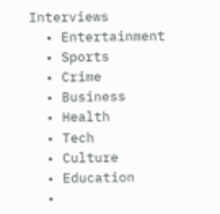Interviews
  • Entertainment
  • Sports
  • Crime
  • Business
  • Health
  • Tech
  • Culture
  • Education
  •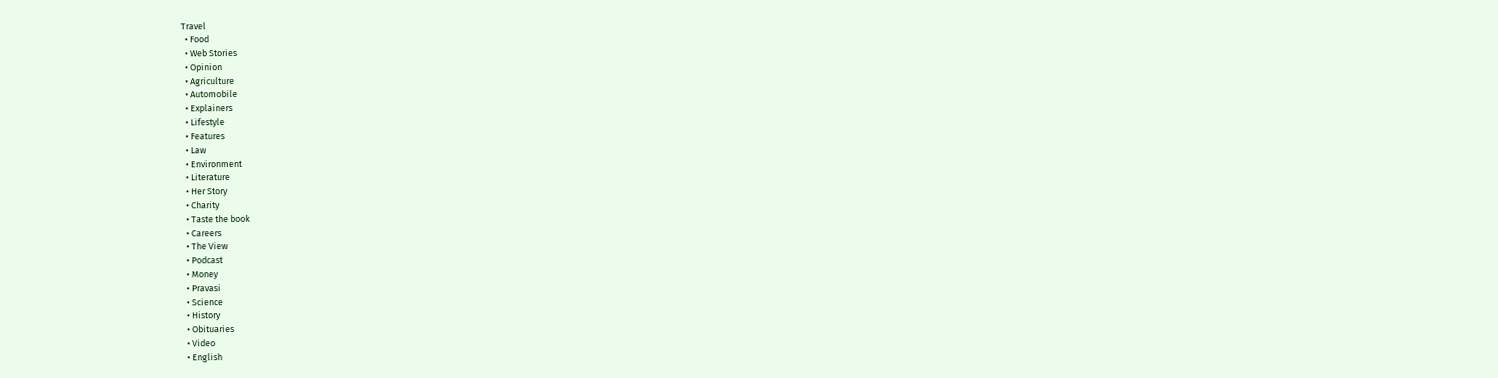Travel
  • Food
  • Web Stories
  • Opinion
  • Agriculture
  • Automobile
  • Explainers
  • Lifestyle
  • Features
  • Law
  • Environment
  • Literature
  • Her Story
  • Charity
  • Taste the book
  • Careers
  • The View
  • Podcast
  • Money
  • Pravasi
  • Science
  • History
  • Obituaries
  • Video
  • English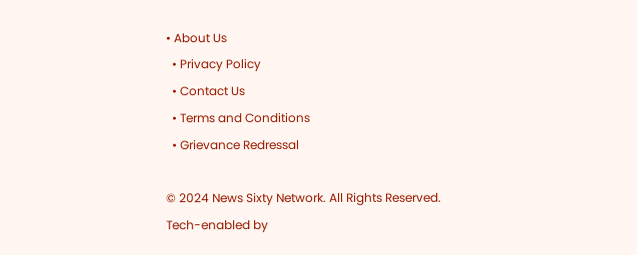• About Us
  • Privacy Policy
  • Contact Us
  • Terms and Conditions
  • Grievance Redressal

© 2024 News Sixty Network. All Rights Reserved.
Tech-enabled by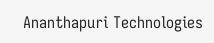Ananthapuri Technologies